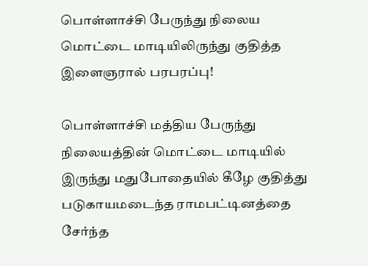பொள்ளாச்சி பேருந்து நிலைய மொட்டை மாடியிலிருந்து குதித்த இளைஞரால் பரபரப்பு!

பொள்ளாச்சி மத்திய பேருந்து நிலையத்தின் மொட்டை மாடியில் இருந்து மதுபோதையில் கீழே குதித்து படுகாயமடைந்த ராமபட்டினத்தை சேர்ந்த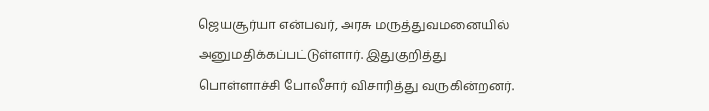ஜெயசூர்யா என்பவர், அரசு மருத்துவமனையில் அனுமதிக்கப்பட்டுள்ளார். இதுகுறித்து பொள்ளாச்சி போலீசார் விசாரித்து வருகின்றனர்.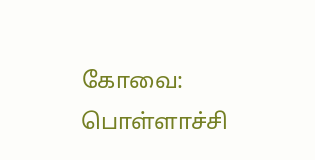கோவை: பொள்ளாச்சி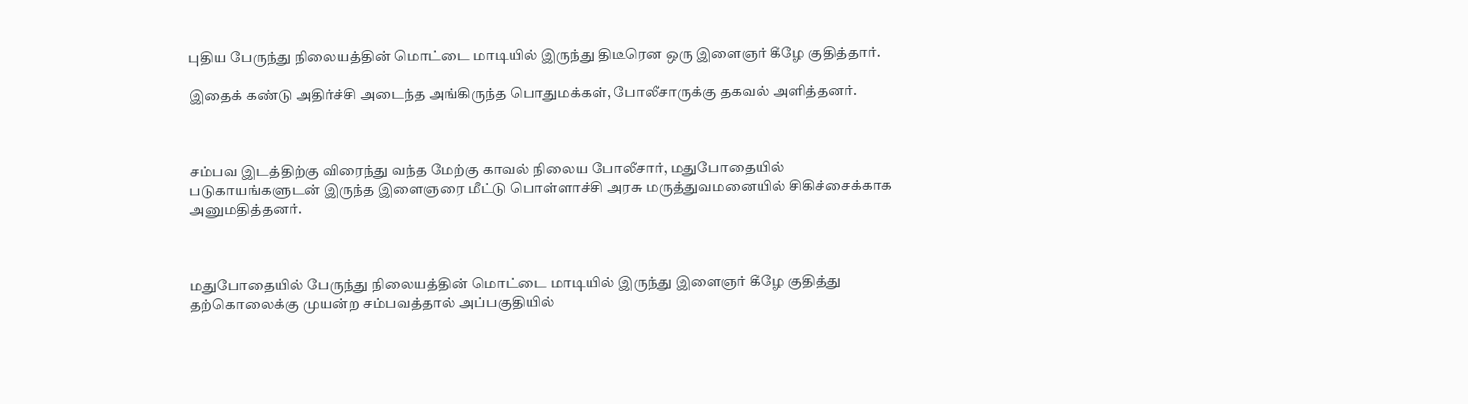புதிய பேருந்து நிலையத்தின் மொட்டை மாடியில் இருந்து திடீரென ஒரு இளைஞர் கீழே குதித்தார்.

இதைக் கண்டு அதிர்ச்சி அடைந்த அங்கிருந்த பொதுமக்கள், போலீசாருக்கு தகவல் அளித்தனர்.



சம்பவ இடத்திற்கு விரைந்து வந்த மேற்கு காவல் நிலைய போலீசார், மதுபோதையில் படுகாயங்களுடன் இருந்த இளைஞரை மீட்டு பொள்ளாச்சி அரசு மருத்துவமனையில் சிகிச்சைக்காக அனுமதித்தனர்.



மதுபோதையில் பேருந்து நிலையத்தின் மொட்டை மாடியில் இருந்து இளைஞர் கீழே குதித்து தற்கொலைக்கு முயன்ற சம்பவத்தால் அப்பகுதியில்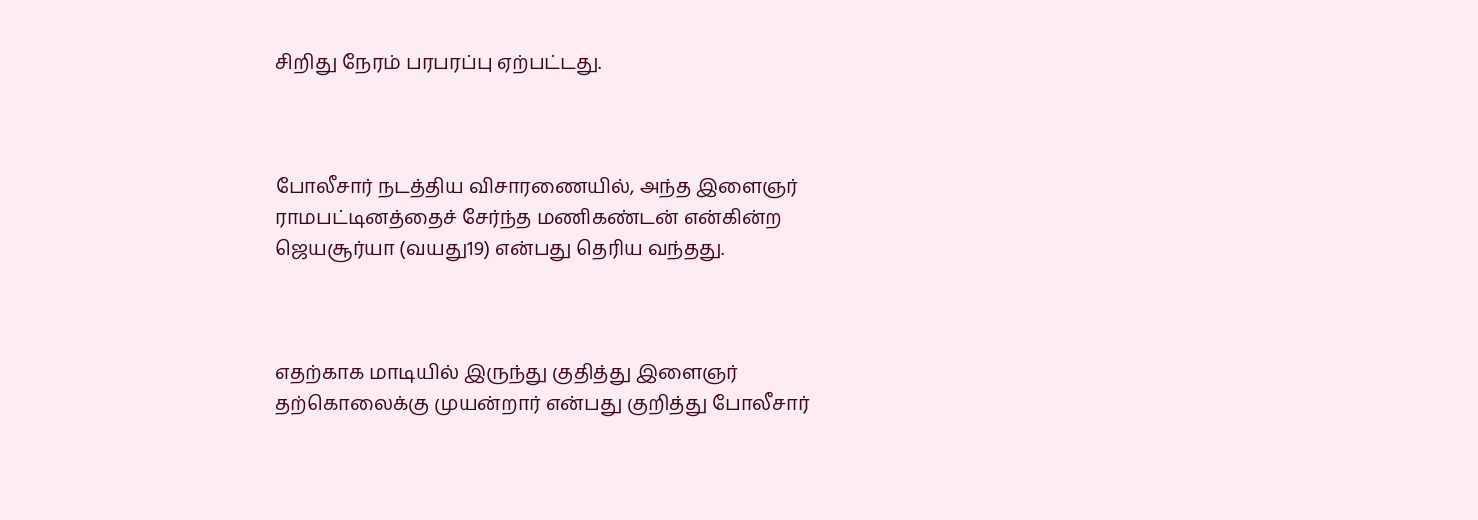சிறிது நேரம் பரபரப்பு ஏற்பட்டது.



போலீசார் நடத்திய விசாரணையில், அந்த இளைஞர் ராமபட்டினத்தைச் சேர்ந்த மணிகண்டன் என்கின்ற ஜெயசூர்யா (வயது19) என்பது தெரிய வந்தது.



எதற்காக மாடியில் இருந்து குதித்து இளைஞர் தற்கொலைக்கு முயன்றார் என்பது குறித்து போலீசார்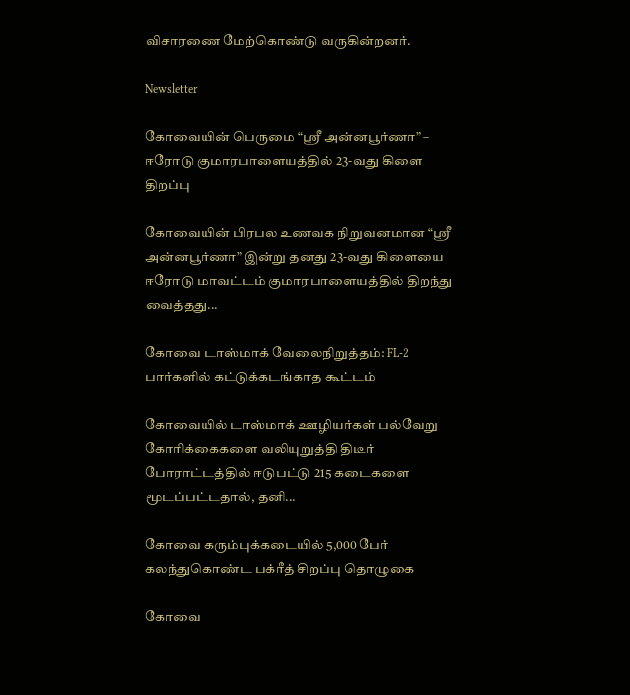விசாரணை மேற்கொண்டு வருகின்றனர்.

Newsletter

கோவையின் பெருமை “ஸ்ரீ அன்னபூர்ணா” – ஈரோடு குமாரபாளையத்தில் 23-வது கிளை திறப்பு

கோவையின் பிரபல உணவக நிறுவனமான “ஸ்ரீ அன்னபூர்ணா” இன்று தனது 23-வது கிளையை ஈரோடு மாவட்டம் குமாரபாளையத்தில் திறந்து வைத்தது...

கோவை டாஸ்மாக் வேலைநிறுத்தம்: FL-2 பார்களில் கட்டுக்கடங்காத கூட்டம்

கோவையில் டாஸ்மாக் ஊழியர்கள் பல்வேறு கோரிக்கைகளை வலியுறுத்தி திடீர் போராட்டத்தில் ஈடுபட்டு 215 கடைகளை மூடப்பட்டதால், தனி...

கோவை கரும்புக்கடையில் 5,000 பேர் கலந்துகொண்ட பக்ரீத் சிறப்பு தொழுகை

கோவை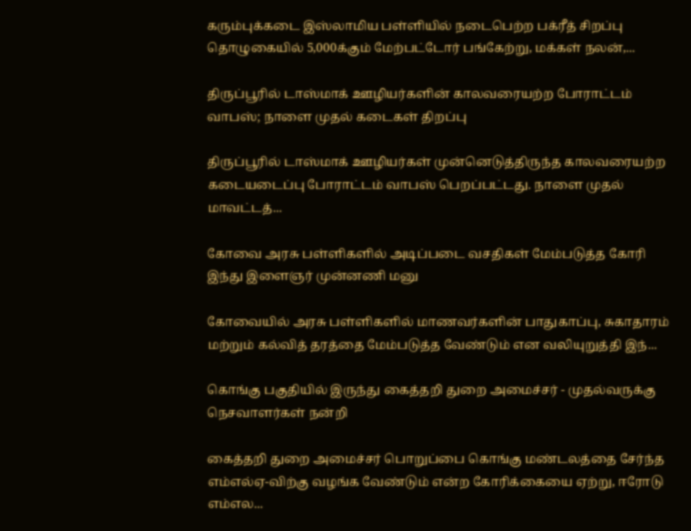கரும்புக்கடை இஸ்லாமிய பள்ளியில் நடைபெற்ற பக்ரீத் சிறப்பு தொழுகையில் 5,000க்கும் மேற்பட்டோர் பங்கேற்று, மக்கள் நலன்,...

திருப்பூரில் டாஸ்மாக் ஊழியர்களின் காலவரையற்ற போராட்டம் வாபஸ்; நாளை முதல் கடைகள் திறப்பு

திருப்பூரில் டாஸ்மாக் ஊழியர்கள் முன்னெடுத்திருந்த காலவரையற்ற கடையடைப்பு போராட்டம் வாபஸ் பெறப்பட்டது. நாளை முதல் மாவட்டத்...

கோவை அரசு பள்ளிகளில் அடிப்படை வசதிகள் மேம்படுத்த கோரி இந்து இளைஞர் முன்னணி மனு

கோவையில் அரசு பள்ளிகளில் மாணவர்களின் பாதுகாப்பு, சுகாதாரம் மற்றும் கல்வித் தரத்தை மேம்படுத்த வேண்டும் என வலியுறுத்தி இந்...

கொங்கு பகுதியில் இருந்து கைத்தறி துறை அமைச்சர் - முதல்வருக்கு நெசவாளர்கள் நன்றி

கைத்தறி துறை அமைச்சர் பொறுப்பை கொங்கு மண்டலத்தை சேர்ந்த எம்எல்ஏ-விற்கு வழங்க வேண்டும் என்ற கோரிக்கையை ஏற்று, ஈரோடு எம்எல...